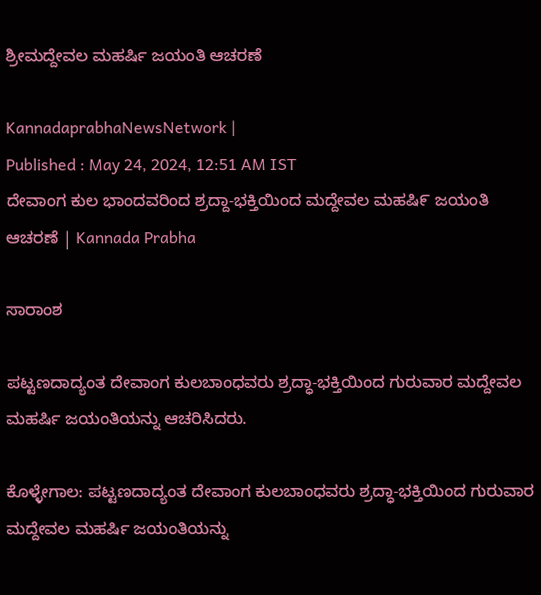ಶ್ರೀಮದ್ದೇವಲ ಮಹರ್ಷಿ ಜಯಂತಿ ಆಚರಣೆ

KannadaprabhaNewsNetwork |
Published : May 24, 2024, 12:51 AM IST
ದೇವಾಂಗ ಕುಲ ಭಾಂದವರಿಂದ ಶ್ರದ್ದಾ-ಭಕ್ತಿಯಿಂದ ಮದ್ದೇವಲ ಮಹಷಿ೯ ಜಯಂತಿ ಆಚರಣೆ | Kannada Prabha

ಸಾರಾಂಶ

ಪಟ್ಟಣದಾದ್ಯಂತ ದೇವಾಂಗ ಕುಲಬಾಂಧವರು ಶ್ರದ್ಧಾ-ಭಕ್ತಿಯಿಂದ ಗುರುವಾರ ಮದ್ದೇವಲ ಮಹರ್ಷಿ ಜಯಂತಿಯನ್ನು ಆಚರಿಸಿದರು.

ಕೊಳ್ಳೇಗಾಲ: ಪಟ್ಟಣದಾದ್ಯಂತ ದೇವಾಂಗ ಕುಲಬಾಂಧವರು ಶ್ರದ್ಧಾ-ಭಕ್ತಿಯಿಂದ ಗುರುವಾರ ಮದ್ದೇವಲ ಮಹರ್ಷಿ ಜಯಂತಿಯನ್ನು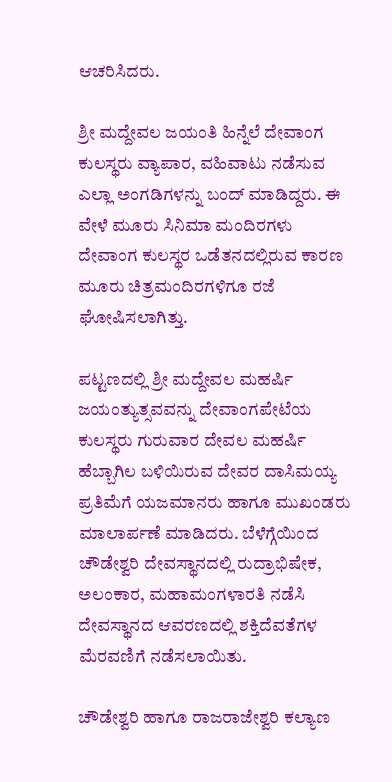ಆಚರಿಸಿದರು.

ಶ್ರೀ ಮದ್ದೇವಲ ಜಯಂತಿ ಹಿನ್ನೆಲೆ ದೇವಾಂಗ ಕುಲಸ್ಥರು ವ್ಯಾಪಾರ, ವಹಿವಾಟು ನಡೆಸುವ ಎಲ್ಲಾ ಅಂಗಡಿಗಳನ್ನು ಬಂದ್ ಮಾಡಿದ್ದರು. ಈ ವೇಳೆ ಮೂರು ಸಿನಿಮಾ ಮಂದಿರಗಳು ದೇವಾಂಗ ಕುಲಸ್ಥರ ಒಡೆತನದಲ್ಲಿರುವ ಕಾರಣ ಮೂರು ಚಿತ್ರಮಂದಿರಗಳಿಗೂ ರಜೆ ಘೋಷಿಸಲಾಗಿತ್ತು.

ಪಟ್ಟಣದಲ್ಲಿ ಶ್ರೀ ಮದ್ದೇವಲ ಮಹರ್ಷಿ ಜಯಂತ್ಯುತ್ಸವವನ್ನು ದೇವಾಂಗಪೇಟೆಯ ಕುಲಸ್ಥರು ಗುರುವಾರ ದೇವಲ ಮಹರ್ಷಿ ಹೆಬ್ಬಾಗಿಲ ಬಳಿಯಿರುವ ದೇವರ ದಾಸಿಮಯ್ಯ ಪ್ರತಿಮೆಗೆ ಯಜಮಾನರು ಹಾಗೂ ಮುಖಂಡರು ಮಾಲಾರ್ಪಣೆ ಮಾಡಿದರು. ಬೆಳೆಗ್ಗೆಯಿಂದ ಚೌಡೇಶ್ವರಿ ದೇವಸ್ಥಾನದಲ್ಲಿ ರುದ್ರಾಭಿಷೇಕ, ಅಲಂಕಾರ, ಮಹಾಮಂಗಳಾರತಿ ನಡೆಸಿ ದೇವಸ್ಥಾನದ ಆವರಣದಲ್ಲಿ ಶಕ್ತಿದೆವತೆಗಳ ಮೆರವಣಿಗೆ ನಡೆಸಲಾಯಿತು.

ಚೌಡೇಶ್ವರಿ ಹಾಗೂ ರಾಜರಾಜೇಶ್ವರಿ ಕಲ್ಯಾಣ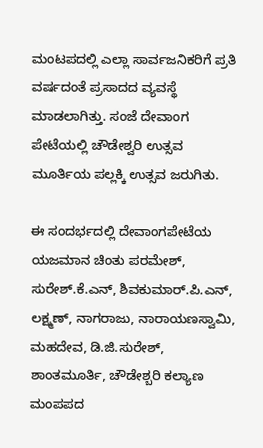ಮಂಟಪದಲ್ಲಿ ಎಲ್ಲಾ ಸಾರ್ವಜನಿಕರಿಗೆ ಪ್ರತಿ ವರ್ಷದಂತೆ ಪ್ರಸಾದದ ವ್ಯವಸ್ಥೆ ಮಾಡಲಾಗಿತ್ತು. ಸಂಜೆ ದೇವಾಂಗ ಪೇಟೆಯಲ್ಲಿ ಚೌಡೇಶ್ವರಿ ಉತ್ಸವ ಮೂರ್ತಿಯ ಪಲ್ಲಕ್ಕಿ ಉತ್ಸವ ಜರುಗಿತು.

ಈ ಸಂದರ್ಭದಲ್ಲಿ ದೇವಾಂಗಪೇಟೆಯ ಯಜಮಾನ ಚಿಂತು ಪರಮೇಶ್, ಸುರೇಶ್.ಕೆ.ಎನ್, ಶಿವಕುಮಾರ್.ಪಿ.ಎನ್, ಲಕ್ಷ್ಮಣ್, ನಾಗರಾಜು, ನಾರಾಯಣಸ್ವಾಮಿ, ಮಹದೇವ, ಡಿ.ಜಿ‌.ಸುರೇಶ್, ಶಾಂತಮೂರ್ತಿ, ಚೌಡೇಶ್ಬರಿ ಕಲ್ಯಾಣ ಮಂಪಪದ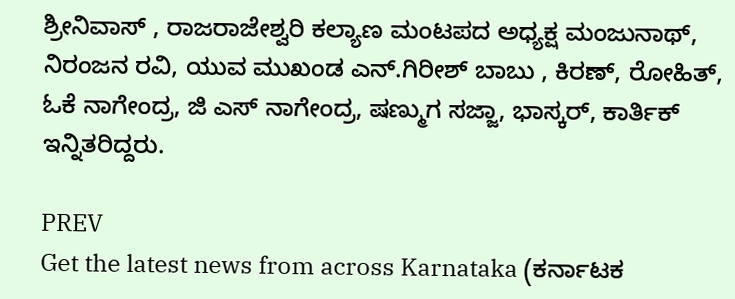ಶ್ರೀನಿವಾಸ್ , ರಾಜರಾಜೇಶ್ವರಿ ಕಲ್ಯಾಣ ಮಂಟಪದ ಅಧ್ಯಕ್ಷ ಮಂಜುನಾಥ್, ನಿರಂಜನ ರವಿ, ಯುವ ಮುಖಂಡ ಎನ್.ಗಿರೀಶ್ ಬಾಬು , ಕಿರಣ್, ರೋಹಿತ್, ಓಕೆ ನಾಗೇಂದ್ರ, ಜಿ ಎಸ್ ನಾಗೇಂದ್ರ, ಷಣ್ಮುಗ ಸಜ್ಜಾ, ಭಾಸ್ಕರ್, ಕಾರ್ತಿಕ್ ಇನ್ನಿತರಿದ್ದರು.

PREV
Get the latest news from across Karnataka (ಕರ್ನಾಟಕ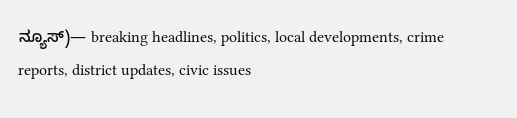ನ್ಯೂಸ್)— breaking headlines, politics, local developments, crime reports, district updates, civic issues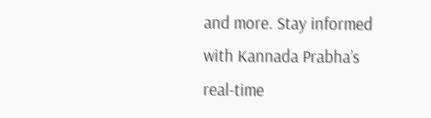and more. Stay informed with Kannada Prabha’s real‑time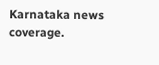Karnataka news coverage.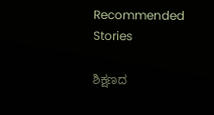Recommended Stories

ಶಿಕ್ಷಣದ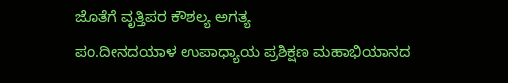ಜೊತೆಗೆ ವೃತ್ತಿಪರ ಕೌಶಲ್ಯ ಅಗತ್ಯ
ಪಂ.ದೀನದಯಾಳ ಉಪಾಧ್ಯಾಯ ಪ್ರಶಿಕ್ಷಣ ಮಹಾಭಿಯಾನದ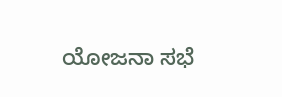ಯೋಜನಾ ಸಭೆ